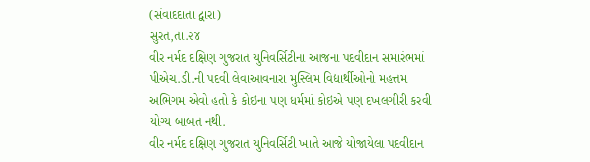(સંવાદદાતા દ્વારા)
સુરત,તા.૨૪
વીર નર્મદ દક્ષિણ ગુજરાત યુનિવર્સિટીના આજના પદવીદાન સમારંભમાં પીએચ.ડી.ની પદવી લેવાઆવનારા મુસ્લિમ વિદ્યાર્થીઓનો મહત્તમ અભિગમ એવો હતો કે કોઇના પણ ધર્મમાં કોઇએ પણ દખલગીરી કરવી યોગ્ય બાબત નથી.
વીર નર્મદ દક્ષિણ ગુજરાત યુનિવર્સિટી ખાતે આજે યોજાયેલા પદવીદાન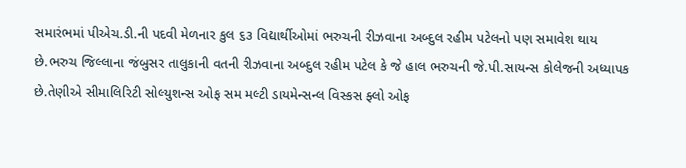સમારંભમાં પીએચ.ડી.ની પદવી મેળનાર કુલ ૬૩ વિદ્યાર્થીઓમાં ભરુચની રીઝવાના અબ્દુલ રહીમ પટેલનો પણ સમાવેશ થાય છે.ભરુચ જિલ્લાના જંબુસર તાલુકાની વતની રીઝવાના અબ્દુલ રહીમ પટેલ કે જે હાલ ભરુચની જે.પી.સાયન્સ કોલેજની અધ્યાપક છે.તેણીએ સીમાલિરિટી સોલ્યુશન્સ ઓફ સમ મલ્ટી ડાયમેન્સન્લ વિસ્કસ ફ્લો ઓફ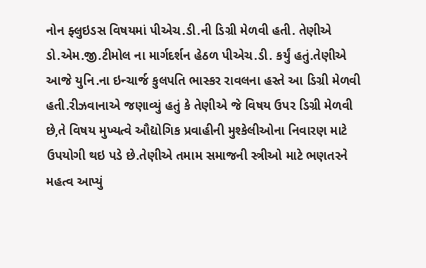નોન ફ્લુઇડસ વિષયમાં પીએચ.ડી.ની ડિગ્રી મેળવી હતી. તેણીએ ડો.એમ.જી.ટીમોલ ના માર્ગદર્શન હેઠળ પીએચ.ડી. કર્યું હતું.તેણીએ આજે યુનિ.ના ઇન્ચાર્જ કુલપતિ ભાસ્કર રાવલના હસ્તે આ ડિગ્રી મેળવી હતી.રીઝવાનાએ જણાવ્યું હતું કે તેણીએ જે વિષય ઉપર ડિગ્રી મેળવી છે,તે વિષય મુખ્યત્વે ઔદ્યોગિક પ્રવાહીની મુશ્કેલીઓના નિવારણ માટે ઉપયોગી થઇ પડે છે.તેણીએ તમામ સમાજની સ્ત્રીઓ માટે ભણતરને મહત્વ આપ્યું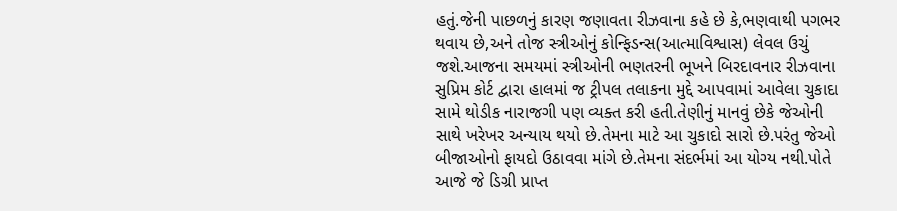હતું.જેની પાછળનું કારણ જણાવતા રીઝવાના કહે છે કે,ભણવાથી પગભર થવાય છે,અને તોજ સ્ત્રીઓનું કોન્ફિડન્સ(આત્માવિશ્વાસ) લેવલ ઉચું જશે.આજના સમયમાં સ્ત્રીઓની ભણતરની ભૂખને બિરદાવનાર રીઝવાના સુપ્રિમ કોર્ટ દ્વારા હાલમાં જ ટ્રીપલ તલાકના મુદ્દે આપવામાં આવેલા ચુકાદા સામે થોડીક નારાજગી પણ વ્યક્ત કરી હતી.તેણીનું માનવું છેકે જેઓની સાથે ખરેખર અન્યાય થયો છે.તેમના માટે આ ચુકાદો સારો છે.પરંતુ જેઓ બીજાઓનો ફાયદો ઉઠાવવા માંગે છે.તેમના સંદર્ભમાં આ યોગ્ય નથી.પોતે આજે જે ડિગ્રી પ્રાપ્ત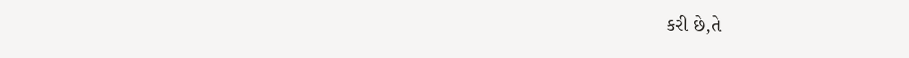કરી છે,તે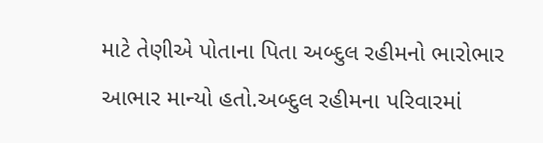માટે તેણીએ પોતાના પિતા અબ્દુલ રહીમનો ભારોભાર આભાર માન્યો હતો.અબ્દુલ રહીમના પરિવારમાં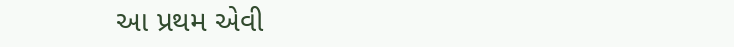આ પ્રથમ એવી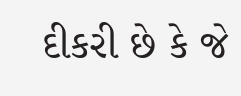દીકરી છે કે જે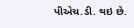પીએચ.ડી. થઇ છે.